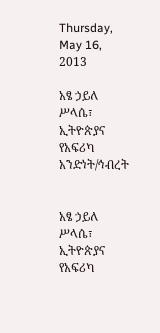Thursday, May 16, 2013

አፄ ኃይለ ሥላሴ፣ ኢትዮጵያና የአፍሪካ አንድነት/ኅብረት


አፄ ኃይለ ሥላሴ፣ ኢትዮጵያና የአፍሪካ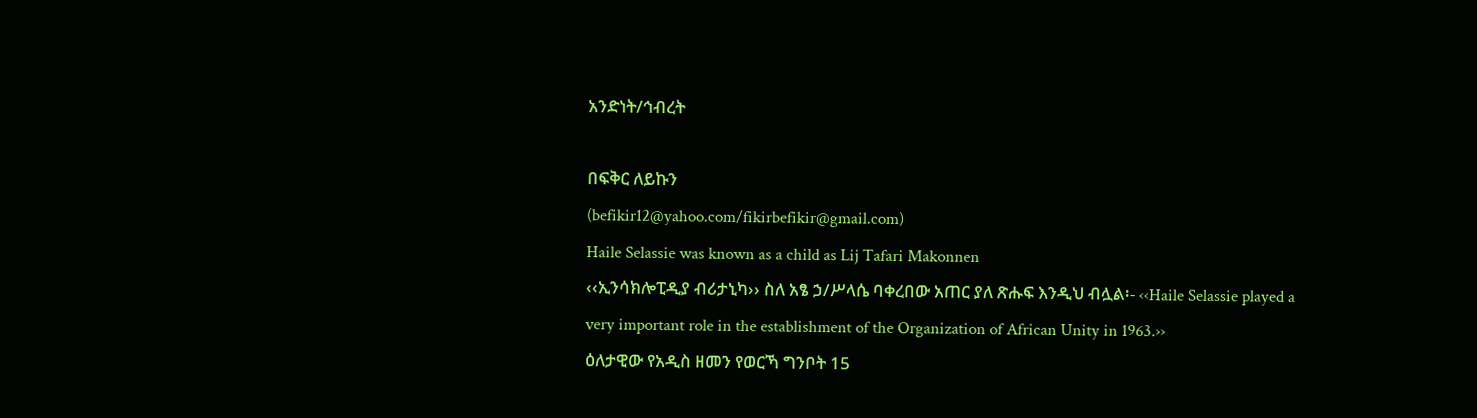አንድነት/ኅብረት

በፍቅር ለይኩን
(befikir12@yahoo.com/fikirbefikir@gmail.com)
Haile Selassie was known as a child as Lij Tafari Makonnen
‹‹ኢንሳክሎፒዲያ ብሪታኒካ›› ስለ አፄ ኃ/ሥላሴ ባቀረበው አጠር ያለ ጽሑፍ እንዲህ ብሏል፡- ‹‹Haile Selassie played a very important role in the establishment of the Organization of African Unity in 1963.››
ዕለታዊው የአዲስ ዘመን የወርኻ ግንቦት 15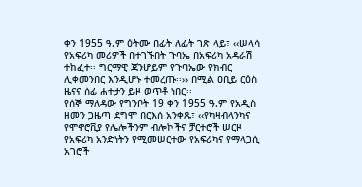ቀን 1955 ዓ.ም ዕትሙ በፊት ለፊት ገጽ ላይ፣ ‹‹ሠላሳ የአፍሪካ መሪዎች በተገኙበት ጉባኤ በአፍሪካ አዳራሽ ተከፈተ፡፡ ግርማዊ ጃንሆይም የጉባኤው የክብር ሊቀመንበር እንዲሆኑ ተመረጡ፡፡›› በሚል ዐቢይ ርዕስ ዜናና ሰፊ ሐተታን ይዞ ወጥቶ ነበር፡፡
የሰኞ ማለዳው የግንቦት 19 ቀን 1955 ዓ.ም የአዲስ ዘመን ጋዜጣ ደግሞ በርእሰ አንቀጹ፣ ‹‹የካዛብላንካና የሞኖሮቪያ የሌሎችንም ብሎኮችና ቻርተሮች ሠርዞ የአፍሪካ አንድነትን የሚመሠርተው የአፍሪካና የማላጋሲ አገሮች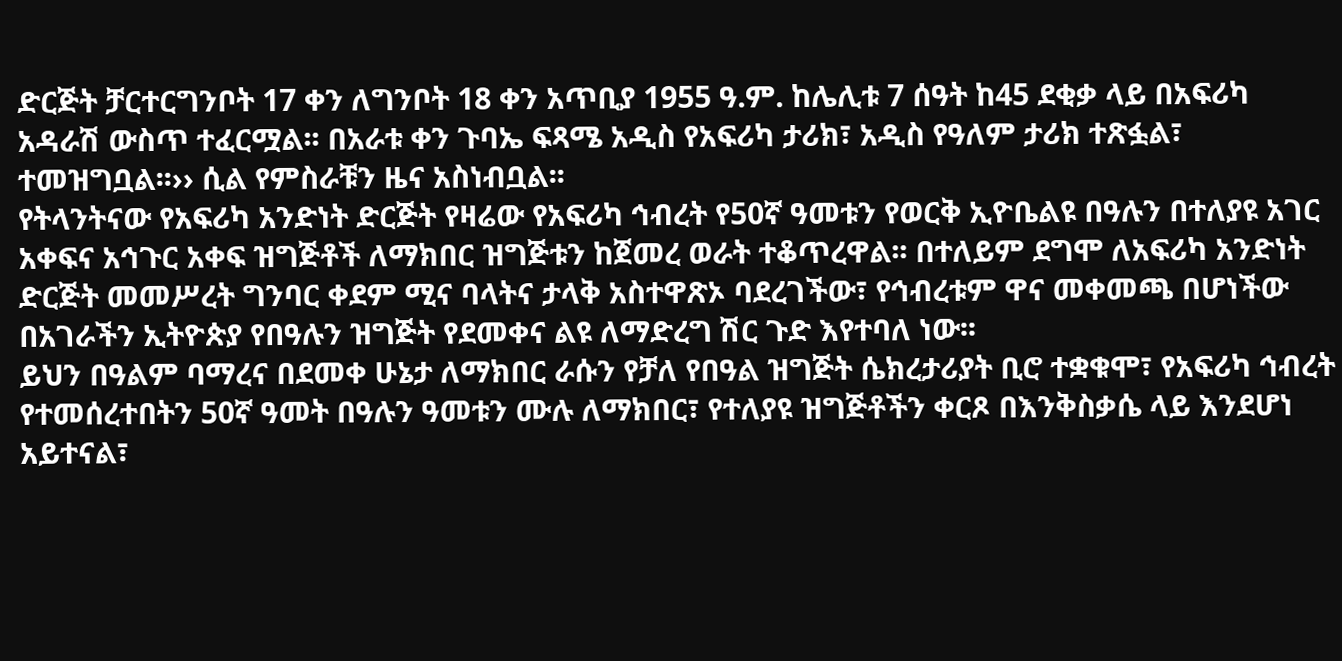ድርጅት ቻርተርግንቦት 17 ቀን ለግንቦት 18 ቀን አጥቢያ 1955 ዓ.ም. ከሌሊቱ 7 ሰዓት ከ45 ደቂቃ ላይ በአፍሪካ አዳራሽ ውስጥ ተፈርሟል፡፡ በአራቱ ቀን ጉባኤ ፍጻሜ አዲስ የአፍሪካ ታሪክ፣ አዲስ የዓለም ታሪክ ተጽፏል፣ ተመዝግቧል፡፡›› ሲል የምስራቹን ዜና አስነብቧል፡፡
የትላንትናው የአፍሪካ አንድነት ድርጅት የዛሬው የአፍሪካ ኅብረት የ50ኛ ዓመቱን የወርቅ ኢዮቤልዩ በዓሉን በተለያዩ አገር አቀፍና አኅጉር አቀፍ ዝግጅቶች ለማክበር ዝግጅቱን ከጀመረ ወራት ተቆጥረዋል፡፡ በተለይም ደግሞ ለአፍሪካ አንድነት ድርጅት መመሥረት ግንባር ቀደም ሚና ባላትና ታላቅ አስተዋጽኦ ባደረገችው፣ የኅብረቱም ዋና መቀመጫ በሆነችው በአገራችን ኢትዮጵያ የበዓሉን ዝግጅት የደመቀና ልዩ ለማድረግ ሽር ጉድ እየተባለ ነው፡፡
ይህን በዓልም ባማረና በደመቀ ሁኔታ ለማክበር ራሱን የቻለ የበዓል ዝግጅት ሴክረታሪያት ቢሮ ተቋቁሞ፣ የአፍሪካ ኅብረት የተመሰረተበትን 50ኛ ዓመት በዓሉን ዓመቱን ሙሉ ለማክበር፣ የተለያዩ ዝግጅቶችን ቀርጾ በእንቅስቃሴ ላይ እንደሆነ አይተናል፣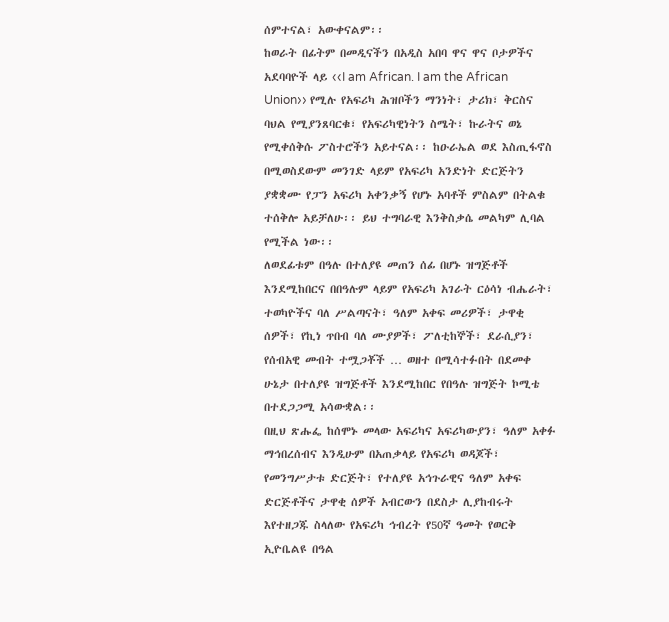ሰምተናል፣ አውቀናልም፡፡
ከወራት በፊትም በመዲናችን በአዲስ አበባ ዋና ዋና ቦታዎችና አደባባዮች ላይ ‹‹I am African. I am the African Union›› የሚሉ የአፍሪካ ሕዝቦችን ማንነት፣ ታሪክ፣ ቅርስና ባህል የሚያንጸባርቁ፣ የአፍሪካዊነትን ስሜት፣ ኩራትና ወኔ የሚቀሰቅሱ ፖስተሮችን አይተናል፡፡ ከዑራኤል ወደ እስጢፋኖስ በሚወስደውም መንገድ ላይም የአፍሪካ አንድነት ድርጅትን ያቋቋሙ የፓን አፍሪካ አቀንቃኝ የሆኑ አባቶች ምስልም በትልቁ ተሰቅሎ አይቻለሁ፡፡ ይህ ተግባራዊ እንቅስቃሴ መልካም ሊባል የሚችል ነው፡፡
ለወደፊቱም በዓሉ በተለያዩ መጠን ሰፊ በሆኑ ዝግጅቶች እንደሚከበርና በበዓሉም ላይም የአፍሪካ አገራት ርዕሳነ ብሔራት፣ ተወካዮችና ባለ ሥልጣናት፣ ዓለም አቀፍ መሪዎች፣ ታዋቂ ሰዎች፣ የኪነ ጥበብ ባለ ሙያዎች፣ ፖለቲከኞች፣ ደራሲያን፣ የሰብአዊ መብት ተሟጋቾች … ወዘተ በሚሳተፉበት በደመቀ ሁኔታ በተለያዩ ዝግጅቶች እንደሚከበር የበዓሉ ዝግጅት ኮሚቴ በተደጋጋሚ አሳውቋል፡፡
በዚህ ጽሑፌ ከሰሞኑ መላው አፍሪካና አፍሪካውያን፣ ዓለም አቀፉ ማኅበረሰብና እንዲሁም በአጠቃላይ የአፍሪካ ወዳጆች፣ የመንግሥታቱ ድርጅት፣ የተለያዩ አኅጉራዊና ዓለም አቀፍ ድርጅቶችና ታዋቂ ሰዎች አብርውን በደስታ ሊያከብሩት እየተዘጋጁ ስላለው የአፍሪካ ኅብረት የ50ኛ ዓመት የወርቅ ኢዮቤልዩ በዓል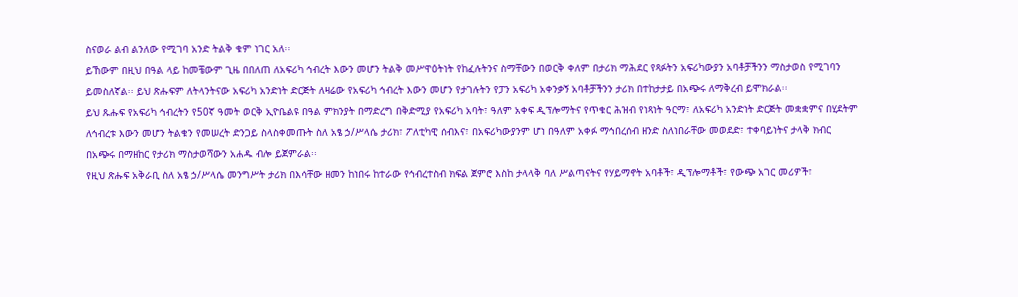ስናወራ ልብ ልንለው የሚገባ አንድ ትልቅ ቁም ነገር አለ፡፡
ይኸውም በዚህ በዓል ላይ ከመቼውም ጊዜ በበለጠ ለአፍሪካ ኅብረት እውን መሆን ትልቅ መሥዋዕትነት የከፈሉትንና ስማቸውን በወርቅ ቀለም በታሪክ ማሕደር የጻፉትን አፍሪካውያን አባቶቻችንን ማስታወስ የሚገባን ይመስለኛል፡፡ ይህ ጽሑፍም ለትላንትናው አፍሪካ አንድነት ድርጅት ለዛሬው የአፍሪካ ኅብረት እውን መሆን የታገሉትን የፓን አፍሪካ አቀንቃኝ አባቶቻችንን ታሪክ በተከታታይ በአጭሩ ለማቅረብ ይሞክራል፡፡
ይህ ጹሑፍ የአፍሪካ ኅብረትን የ50ኛ ዓመት ወርቅ ኢዮቤልዩ በዓል ምክንያት በማድረግ በቅድሚያ የአፍሪካ አባት፣ ዓለም አቀፍ ዲፕሎማትና የጥቁር ሕዝብ የነጻነት ዓርማ፣ ለአፍሪካ አንድነት ድርጅት መቋቋምና በሂደትም ለኅብረቱ እውን መሆን ትልቁን የመሠረት ድንጋይ ስላስቀመጡት ስለ አፄ ኃ/ሥላሴ ታሪክ፣ ፖለቲካዊ ሰብእና፣ በአፍሪካውያንም ሆነ በዓለም አቀፉ ማኅበረሰብ ዘንድ ስለነበራቸው መወደድ፣ ተቀባይነትና ታላቅ ክብር በአጭሩ በማዘከር የታሪክ ማስታወሻውን አሐዱ ብሎ ይጀምራል፡፡
የዚህ ጽሑፍ አቅራቢ ስለ አፄ ኃ/ሥላሴ መንግሥት ታሪክ በእሳቸው ዘመን ከነበሩ ከተራው የኅብረተስብ ክፍል ጀምሮ እስከ ታላላቅ ባለ ሥልጣናትና የሃይማኖት አባቶች፣ ዲፕሎማቶች፣ የውጭ አገር መሪዎች፣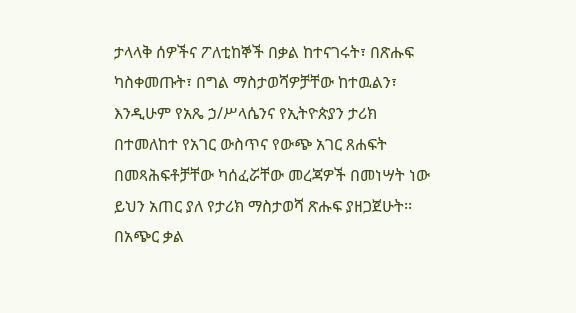ታላላቅ ሰዎችና ፖለቲከኞች በቃል ከተናገሩት፣ በጽሑፍ ካስቀመጡት፣ በግል ማስታወሻዎቻቸው ከተዉልን፣ እንዲሁም የአጼ ኃ/ሥላሴንና የኢትዮጵያን ታሪክ በተመለከተ የአገር ውስጥና የውጭ አገር ጸሐፍት በመጻሕፍቶቻቸው ካሰፈሯቸው መረጃዎች በመነሣት ነው ይህን አጠር ያለ የታሪክ ማስታወሻ ጽሑፍ ያዘጋጀሁት፡፡
በአጭር ቃል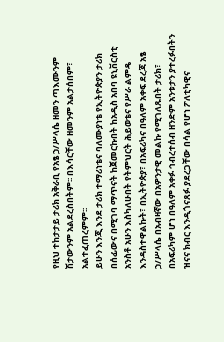የዚህ ተከታታይ ታሪክ አቅራቢ የአፄ ኃ/ሥላሴ ዘመን ጣእሙንም ሽታውንም አልደረስበትም፡፡ በእሳርቸው ዘመንም አልታሰበም፣ አልተፈጠረምም፡፡
ይሁን እንጂ እንደ ታሪክ ተማሪነቴና ባለሙያነቴ የኢትዮጵያን ታሪክ በሰፊውና በሚገባ ማጥናት ከጀመርኩበት ከአዲስ አበባ ዩኒቨርስቲ አንስቶ አሁን እስካለሁበት የትምህርት ሕይወቴና የሥራ ልምዴ እንዳስተዋልኩት፣ በኢትዮጵያ፣ በአፍሪካና በዓለም አቀፍ ደረጃ አፄ ኃ/ሥላሴ በአብዛኛው በአዎንታዊ መልኩ የሚገለጹበት ታሪክ፣ በአፍሪካም ሆነ በዓለም አቀፉ ኅብረተሰብ ዘንድም አንቱታን ያተረፉበትን ዝናና ክብር እንዲጎናጸፉ ያደረጋቸው በሳል የሆነ ፖለቲካዊና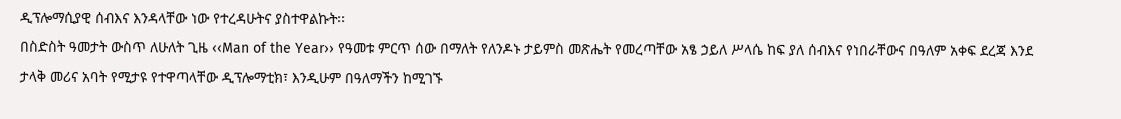ዲፕሎማሲያዊ ሰብእና እንዳላቸው ነው የተረዳሁትና ያስተዋልኩት፡፡
በስድስት ዓመታት ውስጥ ለሁለት ጊዜ ‹‹Man of the Year›› የዓመቱ ምርጥ ሰው በማለት የለንዶኑ ታይምስ መጽሔት የመረጣቸው አፄ ኃይለ ሥላሴ ከፍ ያለ ሰብእና የነበራቸውና በዓለም አቀፍ ደረጃ እንደ ታላቅ መሪና አባት የሚታዩ የተዋጣላቸው ዲፕሎማቲክ፣ እንዲሁም በዓለማችን ከሚገኙ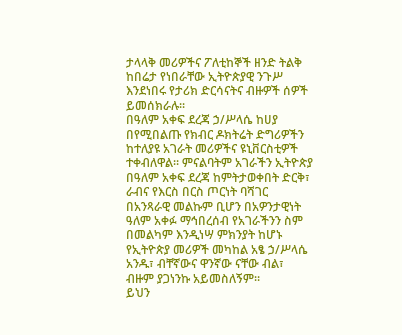ታላላቅ መሪዎችና ፖለቲከኞች ዘንድ ትልቅ ከበሬታ የነበራቸው ኢትዮጵያዊ ንጉሥ እንደነበሩ የታሪክ ድርሳናትና ብዙዎች ሰዎች ይመሰክራሉ፡፡
በዓለም አቀፍ ደረጃ ኃ/ሥላሴ ከሀያ በየሚበልጡ የክብር ዶክትሬት ድግሪዎችን ከተለያዩ አገራት መሪዎችና ዩኒቨርስቲዎች ተቀብለዋል፡፡ ምናልባትም አገራችን ኢትዮጵያ በዓለም አቀፍ ደረጃ ከምትታወቀበት ድርቅ፣ ራብና የእርስ በርስ ጦርነት ባሻገር በአንጻራዊ መልኩም ቢሆን በአዎንታዊነት ዓለም አቀፉ ማኅበረሰብ የአገራችንን ስም በመልካም እንዲነሣ ምክንያት ከሆኑ የኢትዮጵያ መሪዎች መካከል አፄ ኃ/ሥላሴ አንዱ፣ ብቸኛውና ዋንኛው ናቸው ብል፣ ብዙም ያጋነንኩ አይመስለኝም፡፡
ይህን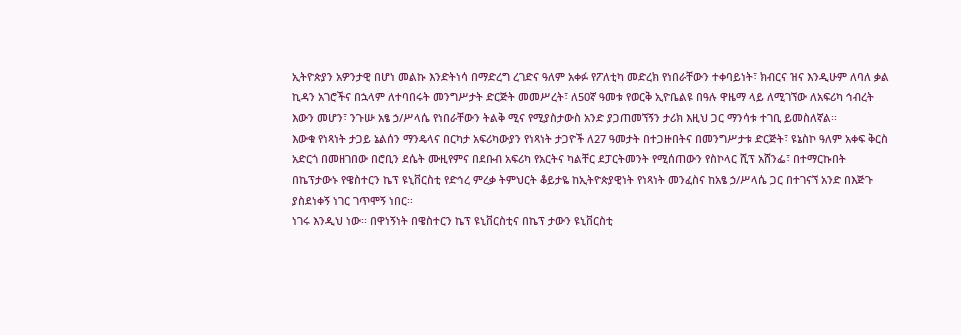ኢትዮጵያን አዎንታዊ በሆነ መልኩ እንድትነሳ በማድረግ ረገድና ዓለም አቀፉ የፖለቲካ መድረክ የነበራቸውን ተቀባይነት፣ ክብርና ዝና እንዲሁም ለባለ ቃል ኪዳን አገሮችና በኋላም ለተባበሩት መንግሥታት ድርጅት መመሥረት፣ ለ50ኛ ዓመቱ የወርቅ ኢዮቤልዩ በዓሉ ዋዜማ ላይ ለሚገኘው ለአፍሪካ ኅብረት እውን መሆን፣ ንጉሡ አፄ ኃ/ሥላሴ የነበራቸውን ትልቅ ሚና የሚያስታውስ አንድ ያጋጠመኘኝን ታሪክ እዚህ ጋር ማንሳቱ ተገቢ ይመስለኛል፡፡
እውቁ የነጻነት ታጋይ ኔልሰን ማንዴላና በርካታ አፍሪካውያን የነጻነት ታጋዮች ለ27 ዓመታት በተጋዙበትና በመንግሥታቱ ድርጅት፣ ዩኔስኮ ዓለም አቀፍ ቅርስ አድርጎ በመዘገበው በሮቢን ደሴት ሙዚየምና በደቡብ አፍሪካ የአርትና ካልቸር ደፓርትመንት የሚሰጠውን የስኮላር ሺፕ አሸንፌ፣ በተማርኩበት በኬፕታውኑ የዌስተርን ኬፕ ዩኒቨርስቲ የድኅረ ምረቃ ትምህርት ቆይታዬ ከኢትዮጵያዊነት የነጻነት መንፈስና ከአፄ ኃ/ሥላሴ ጋር በተገናኘ አንድ በእጅጉ ያስደነቀኝ ነገር ገጥሞኝ ነበር፡፡
ነገሩ እንዲህ ነው፡፡ በዋነኝነት በዌስተርን ኬፕ ዩኒቨርስቲና በኬፕ ታውን ዩኒቨርስቲ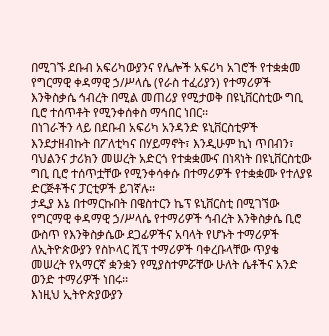በሚገኙ ደቡብ አፍሪካውያንና የሌሎች አፍሪካ አገሮች የተቋቋመ የግርማዊ ቀዳማዊ ኃ/ሥላሴ (የራስ ተፈሪያን) የተማሪዎች እንቅስቃሴ ኅብረት በሚል መጠሪያ የሚታወቅ በዩኒቨርስቲው ግቢ ቢሮ ተሰጥቶት የሚንቀሰቀስ ማኅበር ነበር፡፡
በነገራችን ላይ በደቡብ አፍሪካ አንዳንድ ዩኒቨርስቲዎች እንደታዘብኩት በፖለቲካና በሃይማኖት፣ እንዲሁም ኪነ ጥበብን፣ ባህልንና ታሪክን መሠረት አድርጎ የተቋቋሙና በነጻነት በዩኒቨርስቲው ግቢ ቢሮ ተሰጥቷቸው የሚንቀሳቀሱ በተማሪዎች የተቋቋሙ የተለያዩ ድርጅቶችና ፓርቲዎች ይገኛሉ፡፡
ታዲያ እኔ በተማርኩበት በዌስተርን ኬፕ ዩኒቨርስቲ በሚገኘው የግርማዊ ቀዳማዊ ኃ/ሥላሴ የተማሪዎች ኅብረት እንቅስቃሴ ቢሮ ውስጥ የእንቅስቃሴው ደጋፊዎችና አባላት የሆኑት ተማሪዎች ለኢትዮጵውያን የስኮላር ሺፕ ተማሪዎች ባቀረቡላቸው ጥያቄ መሠረት የአማርኛ ቋንቋን የሚያስተምሯቸው ሁለት ሴቶችና አንድ ወንድ ተማሪዎች ነበሩ፡፡
እነዚህ ኢትዮጵያውያን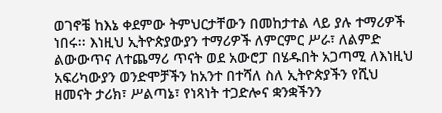ወገኖቼ ከእኔ ቀደምው ትምህርታቸውን በመከታተል ላይ ያሉ ተማሪዎች ነበሩ፡፡ እነዚህ ኢትዮጵያውያን ተማሪዎች ለምርምር ሥራ፣ ለልምድ ልውውጥና ለተጨማሪ ጥናት ወደ አውሮፓ በሄዱበት አጋጣሚ ለእነዚህ አፍሪካውያን ወንድሞቻችን ከአንተ በተሻለ ስለ ኢትዮጵያችን የሺህ ዘመናት ታሪክ፣ ሥልጣኔ፣ የነጻነት ተጋድሎና ቋንቋችንን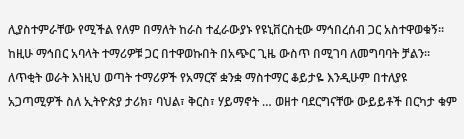ሊያስተምራቸው የሚችል የለም በማለት ከራስ ተፈራውያኑ የዩኒቨርስቲው ማኅበረሰብ ጋር አስተዋወቁኝ፡፡
ከዚሁ ማኅበር አባላት ተማሪዎቹ ጋር በተዋወኩበት በአጭር ጊዜ ውስጥ በሚገባ ለመግባባት ቻልን፡፡ ለጥቂት ወራት እነዚህ ወጣት ተማሪዎች የአማርኛ ቋንቋ ማስተማር ቆይታዬ እንዲሁም በተለያዩ አጋጣሚዎች ስለ ኢትዮጵያ ታሪክ፣ ባህል፣ ቅርስ፣ ሃይማኖት … ወዘተ ባደርግናቸው ውይይቶች በርካታ ቁም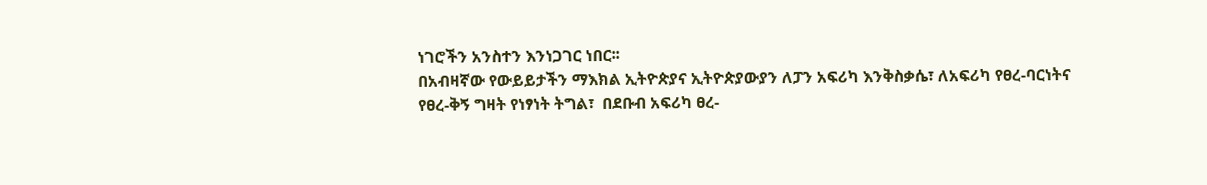ነገሮችን አንስተን እንነጋገር ነበር፡፡
በአብዛኛው የውይይታችን ማእክል ኢትዮጵያና ኢትዮጵያውያን ለፓን አፍሪካ እንቅስቃሴ፣ ለአፍሪካ የፀረ-ባርነትና የፀረ-ቅኝ ግዛት የነፃነት ትግል፣  በደቡብ አፍሪካ ፀረ-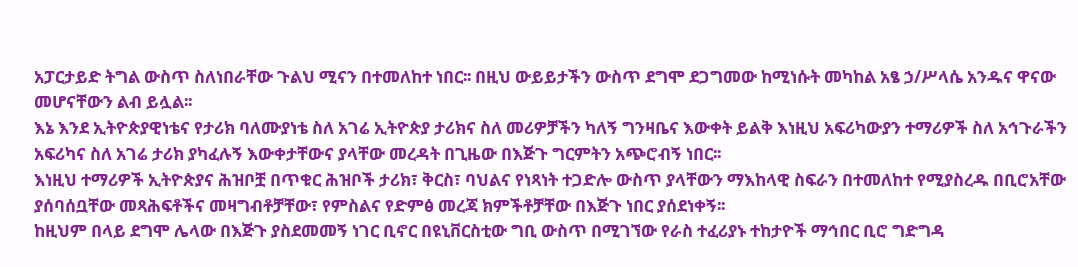አፓርታይድ ትግል ውስጥ ስለነበራቸው ጉልህ ሚናን በተመለከተ ነበር፡፡ በዚህ ውይይታችን ውስጥ ደግሞ ደጋግመው ከሚነሱት መካከል አፄ ኃ/ሥላሴ አንዱና ዋናው መሆናቸውን ልብ ይሏል፡፡
እኔ እንደ ኢትዮጵያዊነቴና የታሪክ ባለሙያነቴ ስለ አገሬ ኢትዮጵያ ታሪክና ስለ መሪዎቻችን ካለኝ ግንዛቤና እውቀት ይልቅ እነዚህ አፍሪካውያን ተማሪዎች ስለ አኅጉራችን አፍሪካና ስለ አገሬ ታሪክ ያካፈሉኝ እውቀታቸውና ያላቸው መረዳት በጊዜው በእጅጉ ግርምትን አጭሮብኝ ነበር፡፡
እነዚህ ተማሪዎች ኢትዮጵያና ሕዝቦቿ በጥቁር ሕዝቦች ታሪክ፣ ቅርስ፣ ባህልና የነጻነት ተጋድሎ ውስጥ ያላቸውን ማእከላዊ ስፍራን በተመለከተ የሚያስረዱ በቢሮአቸው ያሰባሰቧቸው መጻሕፍቶችና መዛግብቶቻቸው፣ የምስልና የድምፅ መረጃ ክምችቶቻቸው በእጅጉ ነበር ያሰደነቀኝ፡፡
ከዚህም በላይ ደግሞ ሌላው በእጅጉ ያስደመመኝ ነገር ቢኖር በዩኒቨርስቲው ግቢ ውስጥ በሚገኘው የራስ ተፈሪያኑ ተከታዮች ማኅበር ቢሮ ግድግዳ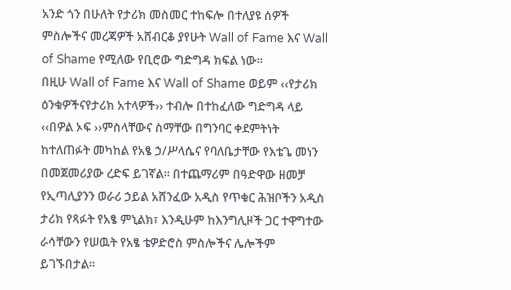አንድ ጎን በሁለት የታሪክ መስመር ተከፍሎ በተለያዩ ሰዎች ምስሎችና መረጃዎች አሸብርቆ ያየሁት Wall of Fame እና Wall of Shame የሚለው የቢሮው ግድግዳ ክፍል ነው፡፡
በዚሁ Wall of Fame እና Wall of Shame ወይም ‹‹የታሪክ ዕንቁዎችናየታሪክ አተላዎች›› ተብሎ በተከፈለው ግድግዳ ላይ ‹‹በዎል ኦፍ ››ምስላቸውና ስማቸው በግንባር ቀደምትነት ከተለጠፉት መካከል የአፄ ኃ/ሥላሴና የባለቤታቸው የእቴጌ መነን በመጀመሪያው ረድፍ ይገኛል፡፡ በተጨማሪም በዓድዋው ዘመቻ የኢጣሊያንን ወራሪ ኃይል አሸንፈው አዲስ የጥቁር ሕዝቦችን አዲስ ታሪክ የጻፉት የአፄ ምኒልክ፣ እንዲሁም ከእንግሊዞች ጋር ተዋግተው ራሳቸውን የሠዉት የአፄ ቴዎድሮስ ምስሎችና ሌሎችም ይገኙበታል፡፡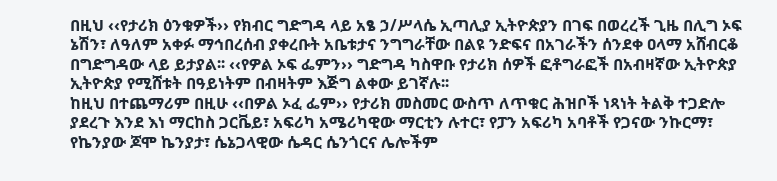በዚህ ‹‹የታሪክ ዕንቁዎች›› የክብር ግድግዳ ላይ አፄ ኃ/ሥላሴ ኢጣሊያ ኢትዮጵያን በገፍ በወረረች ጊዜ በሊግ ኦፍ ኔሽን፣ ለዓለም አቀፉ ማኅበረሰብ ያቀረቡት አቤቱታና ንግግራቸው በልዩ ንድፍና በአገራችን ሰንደቀ ዐላማ አሸብርቆ በግድግዳው ላይ ይታያል፡፡ ‹‹የዎል ኦፍ ፌምን›› ግድግዳ ካስዋቡ የታሪክ ሰዎች ፎቶግራፎች በአብዛኛው ኢትዮጵያ ኢትዮጵያ የሚሸቱት በዓይነትም በብዛትም እጅግ ልቀው ይገኛሉ፡፡
ከዚህ በተጨማሪም በዚሁ ‹‹በዎል ኦፈ ፌም›› የታሪክ መስመር ውስጥ ለጥቁር ሕዝቦች ነጻነት ትልቅ ተጋድሎ ያደረጉ እንደ እነ ማርከስ ጋርቬይ፣ አፍሪካ አሜሪካዊው ማርቲን ሉተር፣ የፓን አፍሪካ አባቶች የጋናው ንኩርማ፣ የኬንያው ጆሞ ኬንያታ፣ ሴኔጋላዊው ሴዳር ሴንጎርና ሌሎችም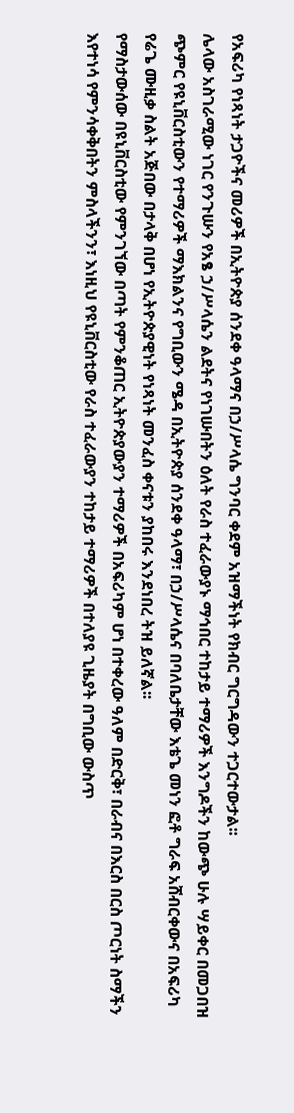የአፍሪካ የነጻነት ታጋዮችና መሪዎች በኢትዮጵያ ሰንደቀ ዓላማና በኃ/ሥላሴ ግንባር ቀደም አዝማችነት የክብር ግርግዳውን ተጋርተውታል፡፡
ሌላው አስገራሚው ነገር የንጉሡን የአፄ ኃ/ሥላሴን ልደትና የነገሡበትን ዕለት የራስ ተፈራውያኑ ማኅበር ተከታይ ተማሪዎች እንግዶችን ከውጭ ሁሉ ሣይቀር በመጋበዝ ጭምር የዩኒቨርስቲውን የተማሪዎች ማእክልንና የግቢውን ሜዳ በኢትዮጵያ ሰንደቀ ዓላማ፣ በኃ/ሥላሴና በባለቤታቸው እቴጌ መነን ፎቶ ግራፍ አሸብርቀውና በአፍሪካ የሬጌ ሙዚቃ ስልት አጅበው በታላቅ በሆነ የኢትዮጵያዊነት የነጻነት መንፈስ ቀናቱን ያከበሩ እንደነበረ ትዝ ይለኛል፡፡
የማስታውሰው በዩኒቨርስቲው የምንገኘው በጣት የምንቆጠር ኢትዮጵያውያን ተማሪዎች በአፍሪካም ሆነ በተቀረው ዓለም በድርቅ፣ በራብና በእርስ በርስ ጦርነት ስማችን እየተነሳ የምንሳቀቅበትን ምስላችንን፣ እነዚህ የዩኒቨርስቲው የራስ ተፈራውያን ተከታይ ተማሪዎች በተለያዩ ጊዜያት በግቢው ውስጥ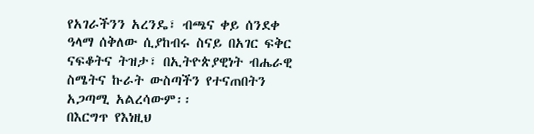የአገራችንን አረንዴ፣ ብጫና ቀይ ሰንደቀ ዓላማ ሰቅለው ሲያከብሩ ስናይ በአገር ፍቅር ናፍቆትና ትዝታ፣ በኢትዮጵያዊነት ብሔራዊ ስሜትና ኩራት ውስጣችን የተናጠበትን አጋጣሚ አልረሳውም፡፡
በእርግጥ የእነዚህ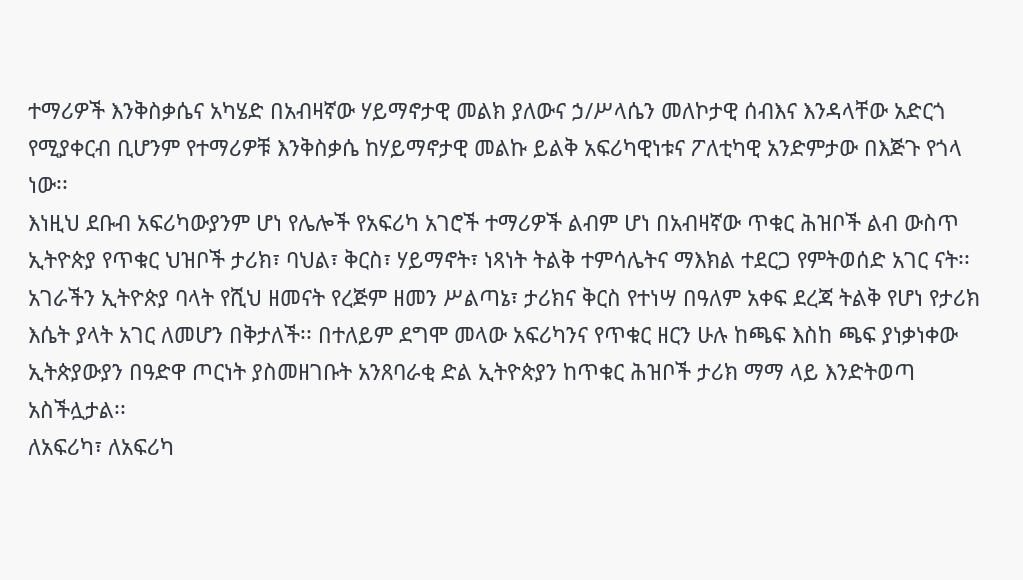ተማሪዎች እንቅስቃሴና አካሄድ በአብዛኛው ሃይማኖታዊ መልክ ያለውና ኃ/ሥላሴን መለኮታዊ ሰብእና እንዳላቸው አድርጎ የሚያቀርብ ቢሆንም የተማሪዎቹ እንቅስቃሴ ከሃይማኖታዊ መልኩ ይልቅ አፍሪካዊነቱና ፖለቲካዊ አንድምታው በእጅጉ የጎላ ነው፡፡
እነዚህ ደቡብ አፍሪካውያንም ሆነ የሌሎች የአፍሪካ አገሮች ተማሪዎች ልብም ሆነ በአብዛኛው ጥቁር ሕዝቦች ልብ ውስጥ ኢትዮጵያ የጥቁር ህዝቦች ታሪክ፣ ባህል፣ ቅርስ፣ ሃይማኖት፣ ነጻነት ትልቅ ተምሳሌትና ማእክል ተደርጋ የምትወሰድ አገር ናት፡፡
አገራችን ኢትዮጵያ ባላት የሺህ ዘመናት የረጅም ዘመን ሥልጣኔ፣ ታሪክና ቅርስ የተነሣ በዓለም አቀፍ ደረጃ ትልቅ የሆነ የታሪክ እሴት ያላት አገር ለመሆን በቅታለች፡፡ በተለይም ደግሞ መላው አፍሪካንና የጥቁር ዘርን ሁሉ ከጫፍ እስከ ጫፍ ያነቃነቀው ኢትጵያውያን በዓድዋ ጦርነት ያስመዘገቡት አንጸባራቂ ድል ኢትዮጵያን ከጥቁር ሕዝቦች ታሪክ ማማ ላይ እንድትወጣ አስችሏታል፡፡
ለአፍሪካ፣ ለአፍሪካ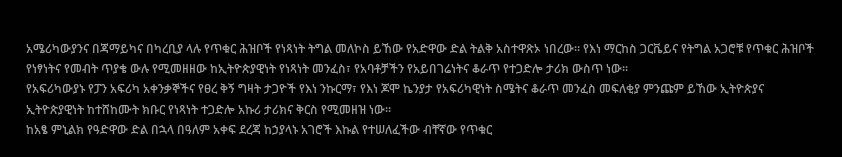አሜሪካውያንና በጃማይካና በካረቢያ ላሉ የጥቁር ሕዝቦች የነጻነት ትግል መለኮስ ይኸው የአድዋው ድል ትልቅ አስተዋጽኦ ነበረው፡፡ የእነ ማርከስ ጋርቬይና የትግል አጋሮቹ የጥቁር ሕዝቦች የነፃነትና የመብት ጥያቄ ውሉ የሚመዘዘው ከኢትዮጵያዊነት የነጻነት መንፈስ፣ የአባቶቻችን የአይበገሬነትና ቆራጥ የተጋድሎ ታሪክ ውስጥ ነው፡፡
የአፍሪካውያኑ የፓን አፍሪካ አቀንቃኞችና የፀረ ቅኝ ግዛት ታጋዮች የእነ ንኩርማ፣ የእነ ጆሞ ኬንያታ የአፍሪካዊነት ስሜትና ቆራጥ መንፈስ መፍለቂያ ምንጩም ይኸው ኢትዮጵያና ኢትዮጵያዊነት ከተሸከሙት ክቡር የነጻነት ተጋድሎ አኩሪ ታሪክና ቅርስ የሚመዘዝ ነው፡፡
ከአፄ ምኒልክ የዓድዋው ድል በኋላ በዓለም አቀፍ ደረጃ ከኃያላኑ አገሮች እኩል የተሠለፈችው ብቸኛው የጥቁር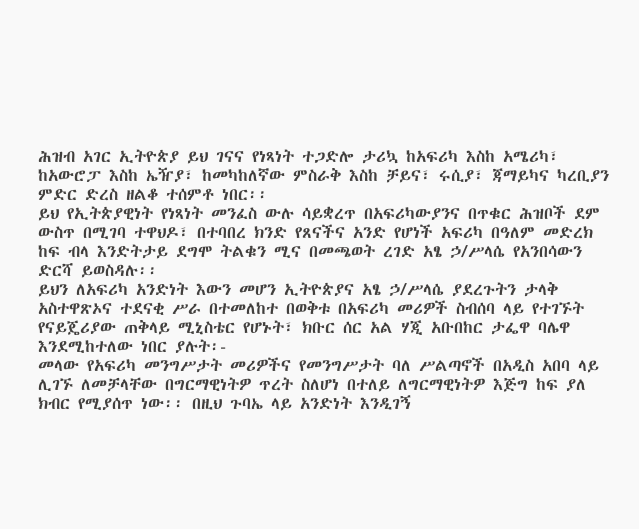ሕዝብ አገር ኢትዮጵያ ይህ ገናና የነጻነት ተጋድሎ ታሪኳ ከአፍሪካ እስከ አሜሪካ፣ ከአውሮፓ እስከ ኤዥያ፣ ከመካከለኛው ምስራቅ እስከ ቻይና፣ ሩሲያ፣ ጃማይካና ካረቢያን ምድር ድረስ ዘልቆ ተሰምቶ ነበር፡፡
ይህ የኢትጵያዊነት የነጻነት መንፈስ ውሉ ሳይቋረጥ በአፍሪካውያንና በጥቁር ሕዝቦች ደም ውስጥ በሚገባ ተዋህዶ፣ በተባበረ ክንድ የጸናችና አንድ የሆነች አፍሪካ በዓለም መድረክ ከፍ ብላ እንድትታይ ደግሞ ትልቁን ሚና በመጫወት ረገድ አፄ ኃ/ሥላሴ የአንበሳውን ድርሻ ይወስዳሉ፡፡
ይህን ለአፍሪካ አንድነት እውን መሆን ኢትዮጵያና አፄ ኃ/ሥላሴ ያደረጉትን ታላቅ አስተዋጽኦና ተደናቂ ሥራ በተመለከተ በወቅቱ በአፍሪካ መሪዎች ስብሰባ ላይ የተገኙት የናይጄሪያው ጠቅላይ ሚኒስቴር የሆኑት፣ ክቡር ሰር አል ሃጂ አቡበከር ታፌዋ ባሌዋ እንደሚከተለው ነበር ያሉት፡-
መላው የአፍሪካ መንግሥታት መሪዎችና የመንግሥታት ባለ ሥልጣኖች በአዲስ አበባ ላይ ሊገኙ ለመቻላቸው በግርማዊነትዎ ጥረት ስለሆነ በተለይ ለግርማዊነትዎ እጅግ ከፍ ያለ ክብር የሚያሰጥ ነው፡፡ በዚህ ጉባኤ ላይ አንድነት እንዲገኝ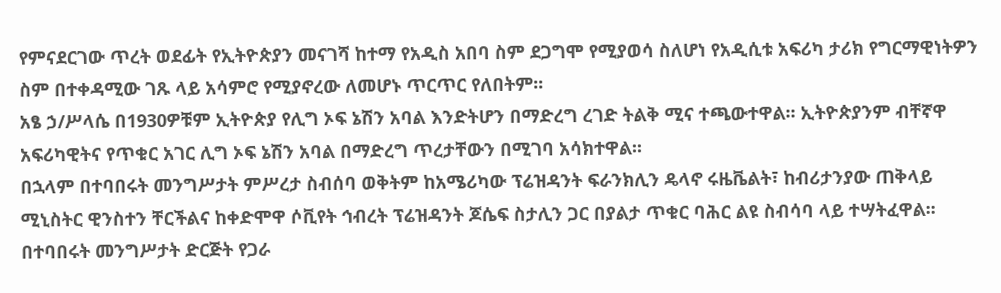የምናደርገው ጥረት ወደፊት የኢትዮጵያን መናገሻ ከተማ የአዲስ አበባ ስም ደጋግሞ የሚያወሳ ስለሆነ የአዲሲቱ አፍሪካ ታሪክ የግርማዊነትዎን ስም በተቀዳሚው ገጹ ላይ አሳምሮ የሚያኖረው ለመሆኑ ጥርጥር የለበትም፡፡
አፄ ኃ/ሥላሴ በ1930ዎቹም ኢትዮጵያ የሊግ ኦፍ ኔሽን አባል እንድትሆን በማድረግ ረገድ ትልቅ ሚና ተጫውተዋል፡፡ ኢትዮጵያንም ብቸኛዋ አፍሪካዊትና የጥቁር አገር ሊግ ኦፍ ኔሽን አባል በማድረግ ጥረታቸውን በሚገባ አሳክተዋል፡፡
በኋላም በተባበሩት መንግሥታት ምሥረታ ስብሰባ ወቅትም ከአሜሪካው ፕሬዝዳንት ፍራንክሊን ዴላኖ ሩዜቬልት፣ ከብሪታንያው ጠቅላይ ሚኒስትር ዊንስተን ቸርችልና ከቀድሞዋ ሶቪየት ኅብረት ፕሬዝዳንት ጆሴፍ ስታሊን ጋር በያልታ ጥቁር ባሕር ልዩ ስብሳባ ላይ ተሣትፈዋል፡፡ በተባበሩት መንግሥታት ድርጅት የጋራ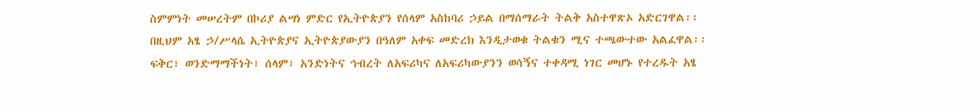ስምምነት መሠረትም በኮሪያ ልሣነ ምድር የኢትዮጵያን የሰላም አስከባሪ ኃይል በማሰማራት ትልቅ አስተዋጽኦ አድርገዋል፡፡ በዚህም አፄ ኃ/ሥላሴ ኢትዮጵያና ኢትዮጵያውያን በዓለም አቀፍ መድረክ እንዲታወቁ ትልቁን ሚና ተጫውተው አልፈዋል፡፡
ፍቅር፣ ወንድማማችነት፣ ሰላም፣ አንድነትና ኅብረት ለአፍሪካና ለአፍሪካውያንን ወሳኝና ተቀዳሚ ነገር መሆኑ የተረዱት አፄ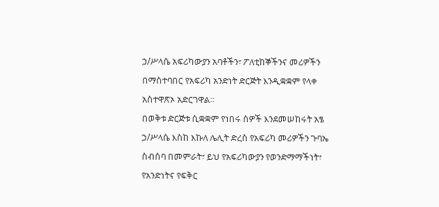ኃ/ሥላሴ አፍሪካውያን አባቶችን፣ ፖለቲከኞችንና መሪዎችን በማስተባበር የአፍሪካ አንድነት ድርጅት እንዲቋቋም የላቀ አስተዋጽኦ አድርገዋል፡፡
በወቅቱ ድርጅቱ ሲቋቋም የነበሩ ሰዎች እንደመሠከሩት አፄ ኃ/ሥላሴ እስከ እኩለ ሌሊት ድረስ የአፍሪካ መሪዎችን ጉባኤ ስብሰባ በመምራት፣ ይህ የአፍሪካውያን የወንድማማችነት፣ የአንድነትና የፍቅር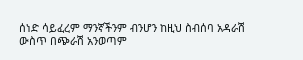ሰነድ ሳይፈረም ማንኛችንም ብንሆን ከዚህ ስብሰባ አዳራሽ ውስጥ በጭራሽ አንወጣም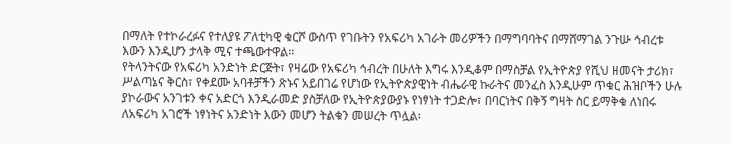በማለት የተኮራረፉና የተለያዩ ፖለቲካዊ ቁርሾ ውስጥ የገቡትን የአፍሪካ አገራት መሪዎችን በማግባባትና በማሸማገል ንጉሡ ኅብረቱ እውን እንዲሆን ታላቅ ሚና ተጫውተዋል፡፡
የትላንትናው የአፍሪካ አንድነት ድርጅት፣ የዛሬው የአፍሪካ ኅብረት በሁለት እግሩ እንዲቆም በማስቻል የኢትዮጵያ የሺህ ዘመናት ታሪክ፣ ሥልጣኔና ቅርስ፣ የቀደሙ አባቶቻችን ጽኑና አይበገሬ የሆነው የኢትዮጵያዊነት ብሔራዊ ኩራትና መንፈስ እንዲሁም ጥቁር ሕዝቦችን ሁሉ ያኮራውና አንገቱን ቀና አድርጎ እንዲራመድ ያስቻለው የኢትዮጵያውያኑ የነፃነት ተጋድሎ፣ በባርነትና በቅኝ ግዛት ስር ይማቅቁ ለነበሩ ለአፍሪካ አገሮች ነፃነትና አንድነት እውን መሆን ትልቁን መሠረት ጥሏል፡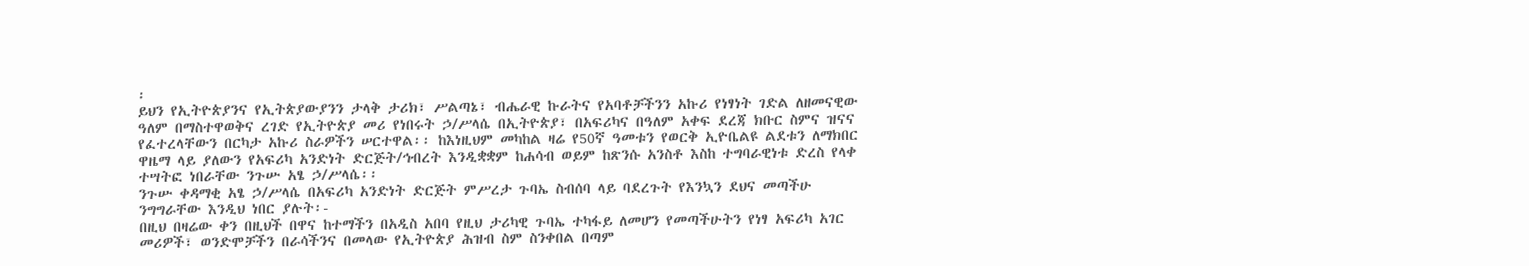፡
ይህን የኢትዮጵያንና የኢትጵያውያንን ታላቅ ታሪክ፣ ሥልጣኔ፣ ብሔራዊ ኩራትና የአባቶቻችንን አኩሪ የነፃነት ገድል ለዘመናዊው ዓለም በማስተዋወቅና ረገድ የኢትዮጵያ መሪ የነበሩት ኃ/ሥላሴ በኢትዮጵያ፣ በአፍሪካና በዓለም አቀፍ ደረጃ ክቡር ስምና ዝናና የፈተረላቸውን በርካታ አኩሪ ስራዎችን ሠርተዋል፡፡ ከእነዚህም መካከል ዛሬ የ50ኛ ዓመቱን የወርቅ ኢዮቤልዩ ልደቱን ለማክበር ዋዜማ ላይ ያለውን የአፍሪካ አንድነት ድርጅት/ኅብረት እንዲቋቋም ከሐሳብ ወይም ከጽንሱ አንስቶ እስከ ተግባራዊነቱ ድረስ የላቀ ተሣትፎ ነበራቸው ንጉሡ አፄ ኃ/ሥላሴ፡፡
ንጉሡ ቀዳማቂ አፄ ኃ/ሥላሴ በአፍሪካ አንድነት ድርጅት ምሥረታ ጉባኤ ስብሰባ ላይ ባደረጉት የእንኳን ደህና መጣችሁ ንግግራቸው እንዲህ ነበር ያሉት፡-
በዚህ በዛሬው ቀን በዚህች በዋና ከተማችን በአዲስ አበባ የዚህ ታሪካዊ ጉባኤ ተካፋይ ለመሆን የመጣችሁትን የነፃ አፍሪካ አገር መሪዎች፣ ወንድሞቻችን በራሳችንና በመላው የኢትዮጵያ ሕዝብ ስም ስንቀበል በጣም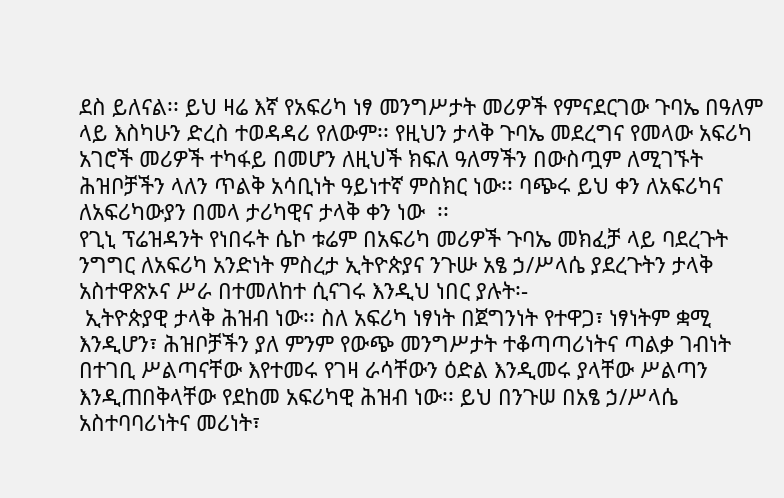ደስ ይለናል፡፡ ይህ ዛሬ እኛ የአፍሪካ ነፃ መንግሥታት መሪዎች የምናደርገው ጉባኤ በዓለም ላይ እስካሁን ድረስ ተወዳዳሪ የለውም፡፡ የዚህን ታላቅ ጉባኤ መደረግና የመላው አፍሪካ አገሮች መሪዎች ተካፋይ በመሆን ለዚህች ክፍለ ዓለማችን በውስጧም ለሚገኙት ሕዝቦቻችን ላለን ጥልቅ አሳቢነት ዓይነተኛ ምስክር ነው፡፡ ባጭሩ ይህ ቀን ለአፍሪካና ለአፍሪካውያን በመላ ታሪካዊና ታላቅ ቀን ነው  ፡፡
የጊኒ ፕሬዝዳንት የነበሩት ሴኮ ቱሬም በአፍሪካ መሪዎች ጉባኤ መክፈቻ ላይ ባደረጉት ንግግር ለአፍሪካ አንድነት ምስረታ ኢትዮጵያና ንጉሡ አፄ ኃ/ሥላሴ ያደረጉትን ታላቅ አስተዋጽኦና ሥራ በተመለከተ ሲናገሩ እንዲህ ነበር ያሉት፡-
 ኢትዮጵያዊ ታላቅ ሕዝብ ነው፡፡ ስለ አፍሪካ ነፃነት በጀግንነት የተዋጋ፣ ነፃነትም ቋሚ እንዲሆን፣ ሕዝቦቻችን ያለ ምንም የውጭ መንግሥታት ተቆጣጣሪነትና ጣልቃ ገብነት በተገቢ ሥልጣናቸው እየተመሩ የገዛ ራሳቸውን ዕድል እንዲመሩ ያላቸው ሥልጣን እንዲጠበቅላቸው የደከመ አፍሪካዊ ሕዝብ ነው፡፡ ይህ በንጉሠ በአፄ ኃ/ሥላሴ አስተባባሪነትና መሪነት፣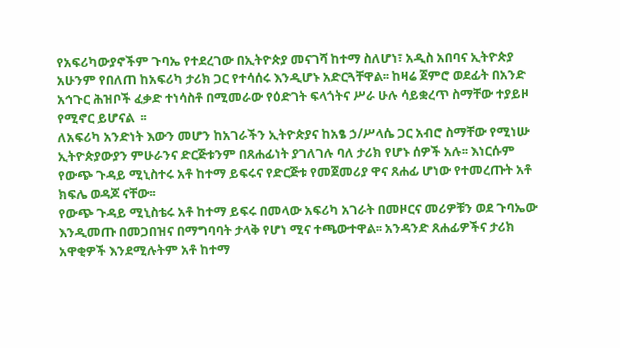የአፍሪካውያኖችም ጉባኤ የተደረገው በኢትዮጵያ መናገሻ ከተማ ስለሆነ፣ አዲስ አበባና ኢትዮጵያ አሁንም የበለጠ ከአፍሪካ ታሪክ ጋር የተሳሰሩ እንዲሆኑ አድርጓቸዋል፡፡ ከዛሬ ጀምሮ ወደፊት በአንድ አኅጉር ሕዝቦች ፈቃድ ተነሳስቶ በሚመራው የዕድገት ፍላጎትና ሥራ ሁሉ ሳይቋረጥ ስማቸው ተያይዞ የሚኖር ይሆናል  ፡፡
ለአፍሪካ አንድነት እውን መሆን ከአገራችን ኢትዮጵያና ከአፄ ኃ/ሥላሴ ጋር አብሮ ስማቸው የሚነሡ ኢትዮጵያውያን ምሁራንና ድርጅቱንም በጸሐፊነት ያገለገሉ ባለ ታሪክ የሆኑ ሰዎች አሉ፡፡ እነርሱም የውጭ ጉዳይ ሚኒስተሩ አቶ ከተማ ይፍሩና የድርጅቱ የመጀመሪያ ዋና ጸሐፊ ሆነው የተመረጡት አቶ ክፍሌ ወዳጆ ናቸው፡፡
የውጭ ጉዳይ ሚኒስቴሩ አቶ ከተማ ይፍሩ በመላው አፍሪካ አገራት በመዞርና መሪዎቹን ወደ ጉባኤው እንዲመጡ በመጋበዝና በማግባባት ታላቅ የሆነ ሚና ተጫውተዋል፡፡ አንዳንድ ጸሐፊዎችና ታሪክ አዋቂዎች እንደሚሉትም አቶ ከተማ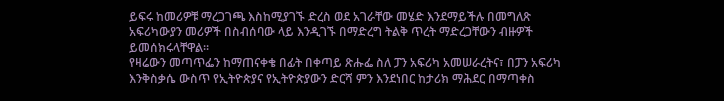ይፍሩ ከመሪዎቹ ማረጋገጫ እስከሚያገኙ ድረስ ወደ አገራቸው መሄድ እንደማይችሉ በመግለጽ አፍሪካውያን መሪዎች በስብሰባው ላይ እንዲገኙ በማድረግ ትልቅ ጥረት ማድረጋቸውን ብዙዎች ይመሰክሩላቸዋል፡፡
የዛሬውን መጣጥፌን ከማጠናቀቄ በፊት በቀጣይ ጽሑፌ ስለ ፓን አፍሪካ አመሠራረትና፣ በፓን አፍሪካ እንቅስቃሴ ውስጥ የኢትዮጵያና የኢትዮጵያውን ድርሻ ምን እንደነበር ከታሪክ ማሕደር በማጣቀስ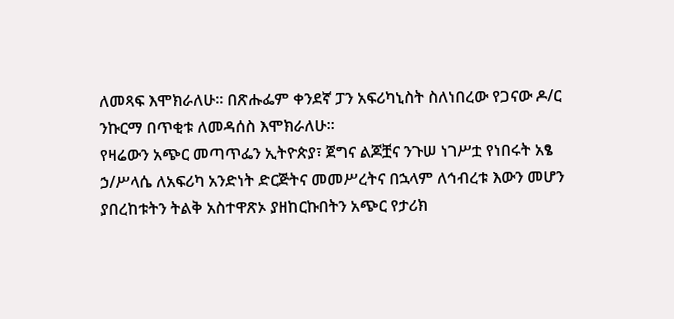ለመጻፍ እሞክራለሁ፡፡ በጽሑፌም ቀንደኛ ፓን አፍሪካኒስት ስለነበረው የጋናው ዶ/ር ንኩርማ በጥቂቱ ለመዳሰስ እሞክራለሁ፡፡
የዛሬውን አጭር መጣጥፌን ኢትዮጵያ፣ ጀግና ልጆቿና ንጉሠ ነገሥቷ የነበሩት አፄ ኃ/ሥላሴ ለአፍሪካ አንድነት ድርጅትና መመሥረትና በኋላም ለኅብረቱ እውን መሆን ያበረከቱትን ትልቅ አስተዋጽኦ ያዘከርኩበትን አጭር የታሪክ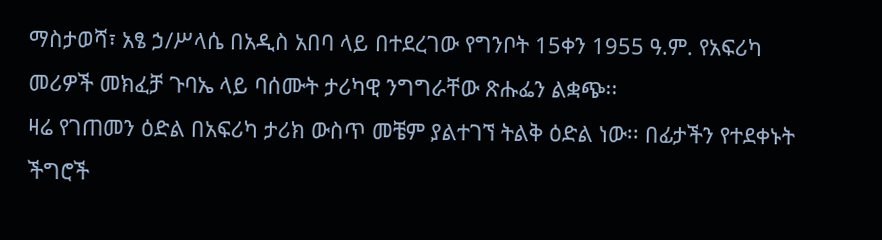ማስታወሻ፣ አፄ ኃ/ሥላሴ በአዲስ አበባ ላይ በተደረገው የግንቦት 15ቀን 1955 ዓ.ም. የአፍሪካ መሪዎች መክፈቻ ጉባኤ ላይ ባሰሙት ታሪካዊ ንግግራቸው ጽሑፌን ልቋጭ፡፡
ዛሬ የገጠመን ዕድል በአፍሪካ ታሪክ ውስጥ መቼም ያልተገኘ ትልቅ ዕድል ነው፡፡ በፊታችን የተደቀኑት ችግሮች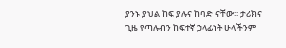ያንኑ ያህል ከፍ ያሉና ከባድ ናቸው፡፡ ታሪክና ጊዜ የጣሉብን ከፍተኛ ኃላፊነት ሁላችንም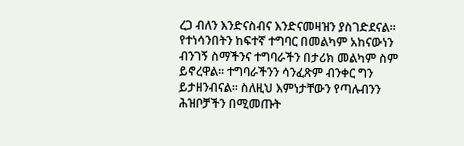ረጋ ብለን እንድናስብና እንድናመዛዝን ያስገድደናል፡፡ የተነሳንበትን ከፍተኛ ተግባር በመልካም አከናውነን ብንገኝ ስማችንና ተግባራችን በታሪክ መልካም ስም ይኖረዋል፡፡ ተግባራችንን ሳንፈጽም ብንቀር ግን ይታዘንብናል፡፡ ስለዚህ እምነታቸውን የጣሉብንን ሕዝቦቻችን በሚመጡት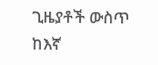ጊዜያቶች ውስጥ ከእኛ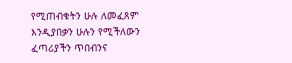የሚጠብቁትን ሁሉ ለመፈጸም እንዲያበቃን ሁሉን የሚችለውን ፈጣሪያችን ጥበብንና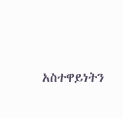አስተዋይነትን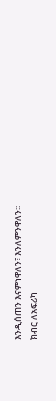እንዲሰጠን እናምነዋለን፣ እንለምንዋለን፡፡
ክብር ለአፍሪካ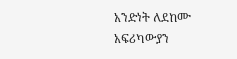አንድነት ለደከሙ አፍሪካውያን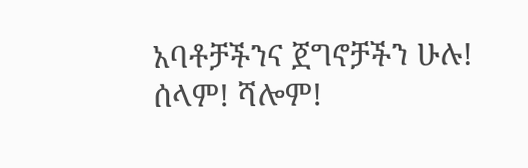አባቶቻችንና ጀግኖቻችን ሁሉ!
ሰላም! ሻሎም!